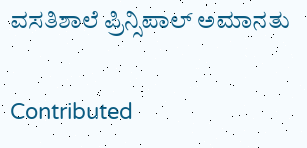ವಸತಿಶಾಲೆ ಪ್ರಿನ್ಸಿಪಾಲ್ ಅಮಾನತು

Contributed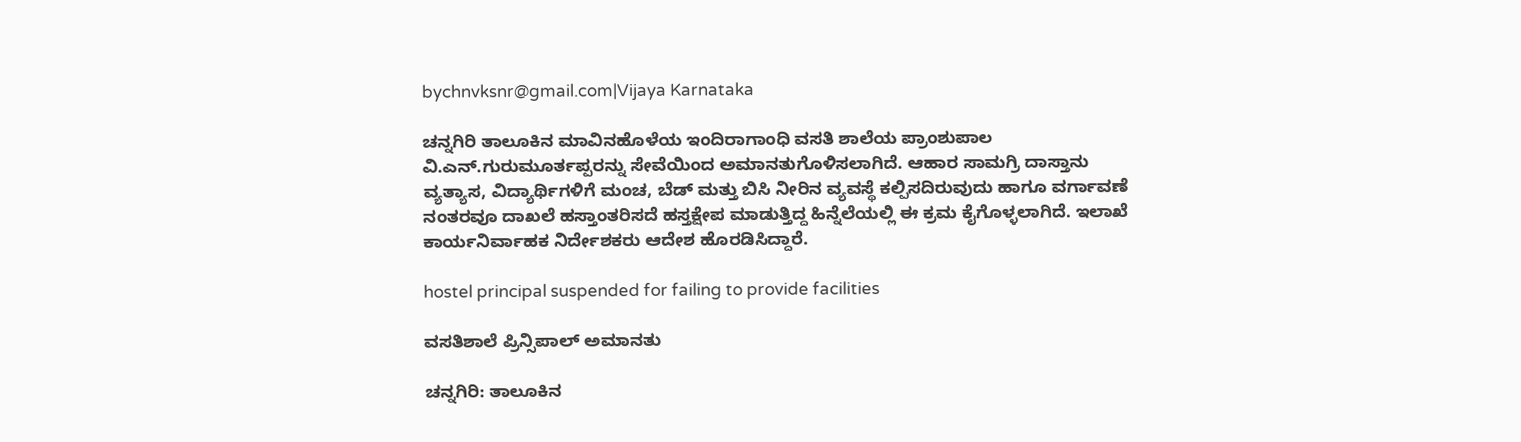bychnvksnr@gmail.com|Vijaya Karnataka

ಚನ್ನಗಿರಿ ತಾಲೂಕಿನ ಮಾವಿನಹೊಳೆಯ ಇಂದಿರಾಗಾಂಧಿ ವಸತಿ ಶಾಲೆಯ ಪ್ರಾಂಶುಪಾಲ ವಿ.ಎನ್‌.ಗುರುಮೂರ್ತಪ್ಪರನ್ನು ಸೇವೆಯಿಂದ ಅಮಾನತುಗೊಳಿಸಲಾಗಿದೆ. ಆಹಾರ ಸಾಮಗ್ರಿ ದಾಸ್ತಾನು ವ್ಯತ್ಯಾಸ, ವಿದ್ಯಾರ್ಥಿಗಳಿಗೆ ಮಂಚ, ಬೆಡ್‌ ಮತ್ತು ಬಿಸಿ ನೀರಿನ ವ್ಯವಸ್ಥೆ ಕಲ್ಪಿಸದಿರುವುದು ಹಾಗೂ ವರ್ಗಾವಣೆ ನಂತರವೂ ದಾಖಲೆ ಹಸ್ತಾಂತರಿಸದೆ ಹಸ್ತಕ್ಷೇಪ ಮಾಡುತ್ತಿದ್ದ ಹಿನ್ನೆಲೆಯಲ್ಲಿ ಈ ಕ್ರಮ ಕೈಗೊಳ್ಳಲಾಗಿದೆ. ಇಲಾಖೆ ಕಾರ್ಯನಿರ್ವಾಹಕ ನಿರ್ದೇಶಕರು ಆದೇಶ ಹೊರಡಿಸಿದ್ದಾರೆ.

hostel principal suspended for failing to provide facilities

ವಸತಿಶಾಲೆ ಪ್ರಿನ್ಸಿಪಾಲ್ ಅಮಾನತು

ಚನ್ನಗಿರಿ: ತಾಲೂಕಿನ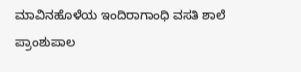ಮಾವಿನಹೊಳೆಯ ಇಂದಿರಾಗಾಂಧಿ ವಸತಿ ಶಾಲೆ ಪ್ರಾಂಶುಪಾಲ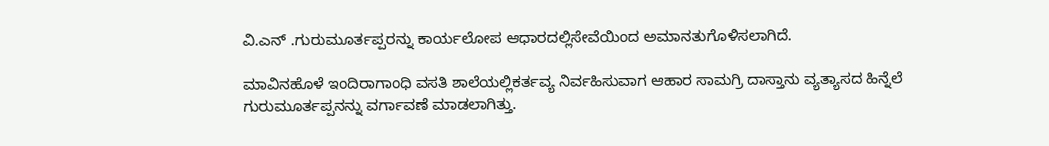ವಿ.ಎನ್ .ಗುರುಮೂರ್ತಪ್ಪರನ್ನು ಕಾರ್ಯಲೋಪ ಆಧಾರದಲ್ಲಿಸೇವೆಯಿಂದ ಅಮಾನತುಗೊಳಿಸಲಾಗಿದೆ.

ಮಾವಿನಹೊಳೆ ಇಂದಿರಾಗಾಂಧಿ ವಸತಿ ಶಾಲೆಯಲ್ಲಿಕರ್ತವ್ಯ ನಿರ್ವಹಿಸುವಾಗ ಆಹಾರ ಸಾಮಗ್ರಿ ದಾಸ್ತಾನು ವ್ಯತ್ಯಾಸದ ಹಿನ್ನೆಲೆ ಗುರುಮೂರ್ತಪ್ಪನನ್ನು ವರ್ಗಾವಣೆ ಮಾಡಲಾಗಿತ್ತು.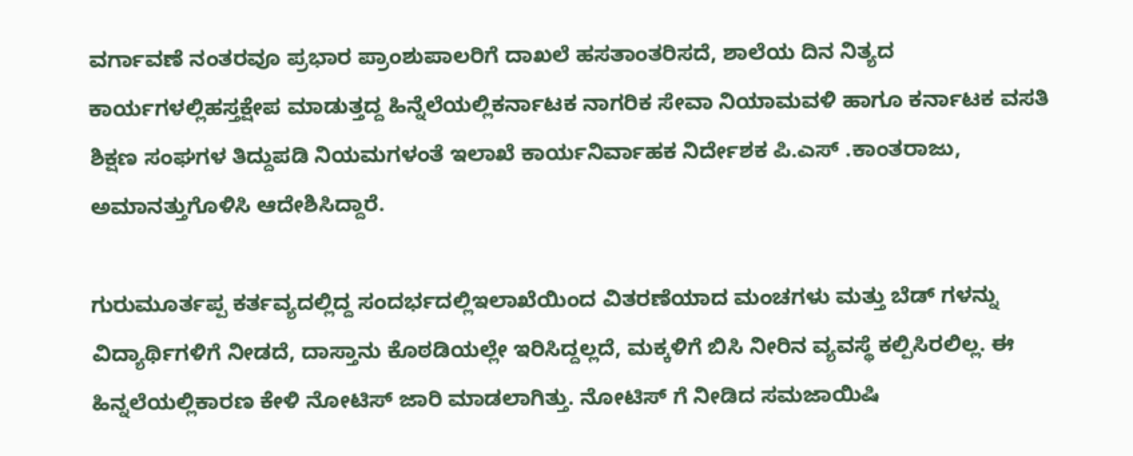ವರ್ಗಾವಣೆ ನಂತರವೂ ಪ್ರಭಾರ ಪ್ರಾಂಶುಪಾಲರಿಗೆ ದಾಖಲೆ ಹಸತಾಂತರಿಸದೆ, ಶಾಲೆಯ ದಿನ ನಿತ್ಯದ ಕಾರ್ಯಗಳಲ್ಲಿಹಸ್ತಕ್ಷೇಪ ಮಾಡುತ್ತದ್ದ ಹಿನ್ನೆಲೆಯಲ್ಲಿಕರ್ನಾಟಕ ನಾಗರಿಕ ಸೇವಾ ನಿಯಾಮವಳಿ ಹಾಗೂ ಕರ್ನಾಟಕ ವಸತಿ ಶಿಕ್ಷಣ ಸಂಘಗಳ ತಿದ್ದುಪಡಿ ನಿಯಮಗಳಂತೆ ಇಲಾಖೆ ಕಾರ್ಯನಿರ್ವಾಹಕ ನಿರ್ದೇಶಕ ಪಿ.ಎಸ್ .ಕಾಂತರಾಜು, ಅಮಾನತ್ತುಗೊಳಿಸಿ ಆದೇಶಿಸಿದ್ದಾರೆ.

ಗುರುಮೂರ್ತಪ್ಪ ಕರ್ತವ್ಯದಲ್ಲಿದ್ದ ಸಂದರ್ಭದಲ್ಲಿಇಲಾಖೆಯಿಂದ ವಿತರಣೆಯಾದ ಮಂಚಗಳು ಮತ್ತು ಬೆಡ್ ಗಳನ್ನು ವಿದ್ಯಾರ್ಥಿಗಳಿಗೆ ನೀಡದೆ, ದಾಸ್ತಾನು ಕೊಠಡಿಯಲ್ಲೇ ಇರಿಸಿದ್ದಲ್ಲದೆ, ಮಕ್ಕಳಿಗೆ ಬಿಸಿ ನೀರಿನ ವ್ಯವಸ್ಥೆ ಕಲ್ಪಿಸಿರಲಿಲ್ಲ. ಈ ಹಿನ್ನಲೆಯಲ್ಲಿಕಾರಣ ಕೇಳಿ ನೋಟಿಸ್ ಜಾರಿ ಮಾಡಲಾಗಿತ್ತು. ನೋಟಿಸ್ ಗೆ ನೀಡಿದ ಸಮಜಾಯಿಷಿ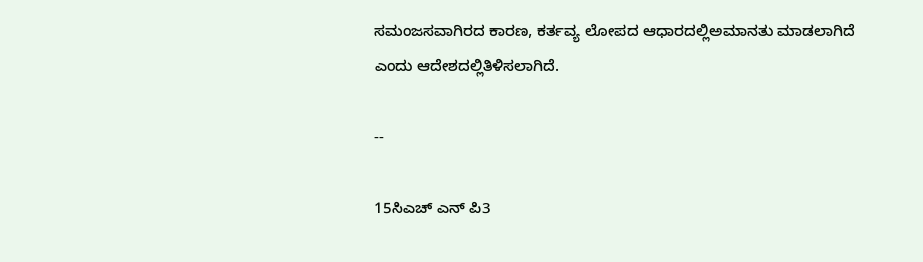ಸಮಂಜಸವಾಗಿರದ ಕಾರಣ, ಕರ್ತವ್ಯ ಲೋಪದ ಆಧಾರದಲ್ಲಿಅಮಾನತು ಮಾಡಲಾಗಿದೆ ಎಂದು ಆದೇಶದಲ್ಲಿತಿಳಿಸಲಾಗಿದೆ.

--

15ಸಿಎಚ್ ಎನ್ ಪಿ3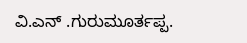ವಿ.ಎನ್ .ಗುರುಮೂರ್ತಪ್ಪ.